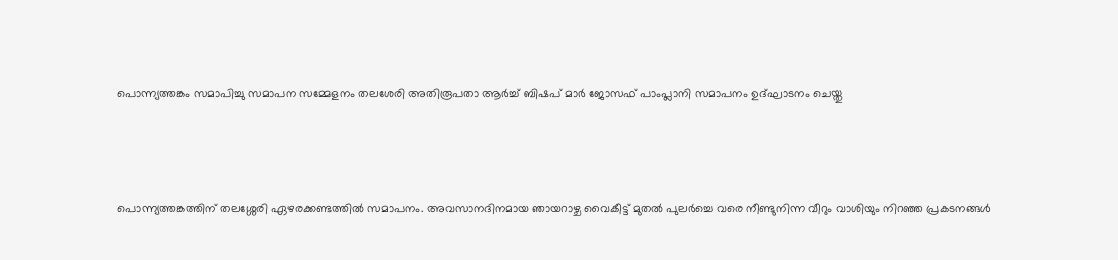പൊന്ന്യത്തങ്കം സമാപിച്ചു സമാപന സമ്മേളനം തലശേരി അതിരൂപതാ ആര്‍ച്ച് ബിഷപ് മാര്‍ ജോസഫ് പാംപ്ലാനി സമാപനം ഉദ്ഘാടനം ചെയ്തു



പൊന്ന്യത്തങ്കത്തിന് തലശ്ശേരി ഏഴരക്കണ്ടത്തില്‍ സമാപനം. അവസാനദിനമായ ഞായറാഴ്ച വൈകീട്ട് മുതല്‍ പുലര്‍ച്ചെ വരെ നീണ്ടുനിന്ന വീറും വാശിയും നിറഞ്ഞ പ്രകടനങ്ങള്‍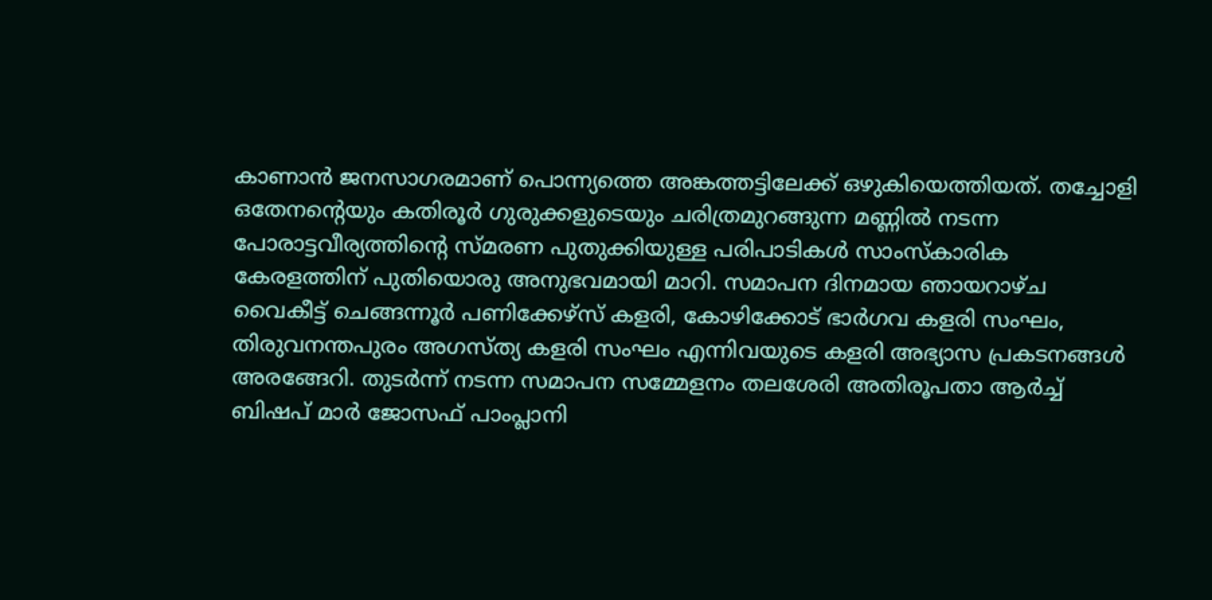കാണാന്‍ ജനസാഗരമാണ് പൊന്ന്യത്തെ അങ്കത്തട്ടിലേക്ക് ഒഴുകിയെത്തിയത്. തച്ചോളി ഒതേനന്റെയും കതിരൂര്‍ ഗുരുക്കളുടെയും ചരിത്രമുറങ്ങുന്ന മണ്ണില്‍ നടന്ന പോരാട്ടവീര്യത്തിന്റെ സ്മരണ പുതുക്കിയുള്ള പരിപാടികള്‍ സാംസ്‌കാരിക കേരളത്തിന് പുതിയൊരു അനുഭവമായി മാറി. സമാപന ദിനമായ ഞായറാഴ്ച വൈകീട്ട് ചെങ്ങന്നൂര്‍ പണിക്കേഴ്‌സ് കളരി, കോഴിക്കോട് ഭാര്‍ഗവ കളരി സംഘം, തിരുവനന്തപുരം അഗസ്ത്യ കളരി സംഘം എന്നിവയുടെ കളരി അഭ്യാസ പ്രകടനങ്ങള്‍ അരങ്ങേറി. തുടർന്ന് നടന്ന സമാപന സമ്മേളനം തലശേരി അതിരൂപതാ ആര്‍ച്ച് ബിഷപ് മാര്‍ ജോസഫ് പാംപ്ലാനി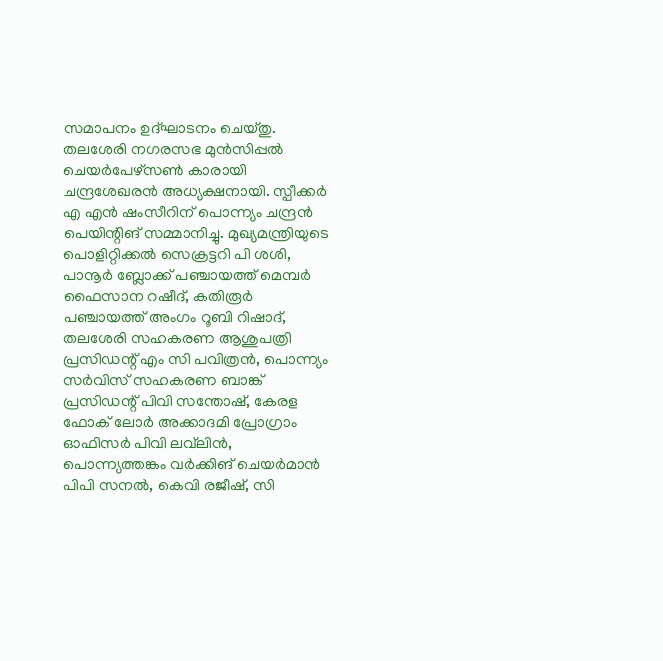സമാപനം ഉദ്ഘാടനം ചെയ്തു. തലശേരി നഗരസഭ മുന്‍സിപ്പല്‍ ചെയര്‍പേഴ്‌സണ്‍ കാരായി ചന്ദ്രശേഖരൻ അധ്യക്ഷനായി. സ്പീക്കര്‍ എ എന്‍ ഷംസീറിന് പൊന്ന്യം ചന്ദ്രന്‍ പെയിന്റിങ് സമ്മാനിച്ചു. മുഖ്യമന്ത്രിയുടെ പൊളിറ്റിക്കല്‍ സെക്രട്ടറി പി ശശി, പാനൂര്‍ ബ്ലോക്ക് പഞ്ചായത്ത് മെമ്പർ ഫൈസാന റഷീദ്, കതിരൂര്‍ പഞ്ചായത്ത് അംഗം റൂബി റിഷാദ്, തലശേരി സഹകരണ ആശുപത്രി പ്രസിഡന്റ് എം സി പവിത്രന്‍, പൊന്ന്യം സര്‍വിസ് സഹകരണ ബാങ്ക് പ്രസിഡന്റ് പിവി സന്തോഷ്, കേരള ഫോക് ലോര്‍ അക്കാദമി പ്രോഗ്രാം ഓഫിസര്‍ പിവി ലവ്‌ലിന്‍, പൊന്ന്യത്തങ്കം വര്‍ക്കിങ് ചെയര്‍മാന്‍ പിപി സനല്‍, കെവി രജീഷ്, സി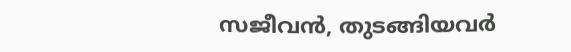സജീവന്‍, തുടങ്ങിയവർ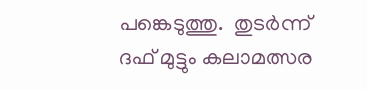പങ്കെടുത്തു.  തുടര്‍ന്ന് ദഫ് മുട്ടും കലാമത്സര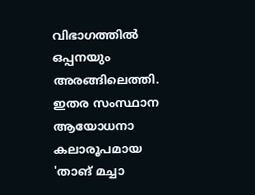വിഭാഗത്തില്‍ ഒപ്പനയും അരങ്ങിലെത്തി. ഇതര സംസ്ഥാന ആയോധനാ കലാരൂപമായ 'താങ് മച്ചാ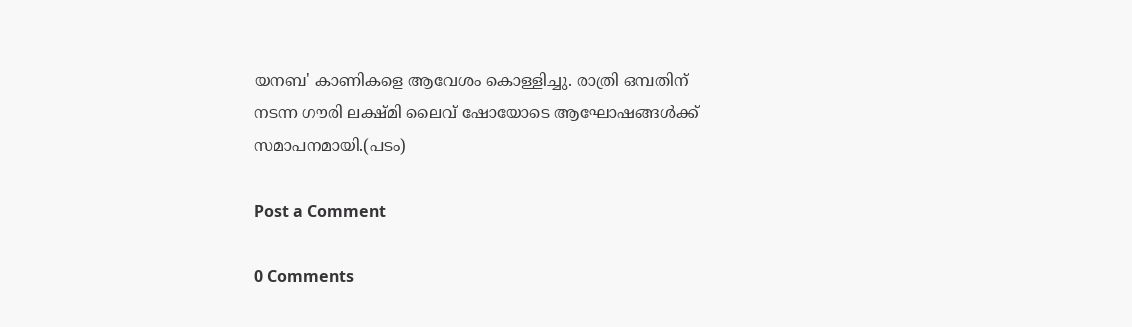യനബ' കാണികളെ ആവേശം കൊള്ളിച്ചു. രാത്രി ഒമ്പതിന് നടന്ന ഗൗരി ലക്ഷ്മി ലൈവ് ഷോയോടെ ആഘോഷങ്ങള്‍ക്ക് സമാപനമായി.(പടം)

Post a Comment

0 Comments